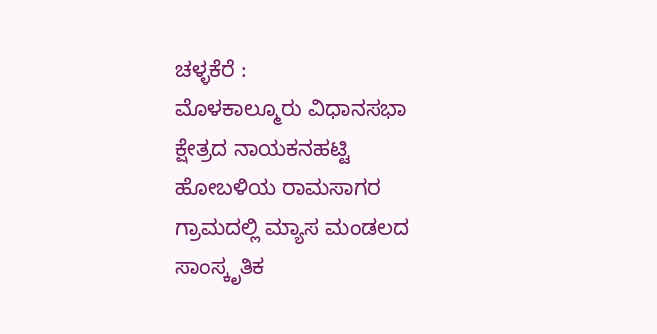ಚಳ್ಳಕೆರೆ ‌:
ಮೊಳಕಾಲ್ಮೂರು ವಿಧಾನಸಭಾ ಕ್ಷೇತ್ರದ ನಾಯಕನಹಟ್ಟಿ ಹೋಬಳಿಯ ರಾಮಸಾಗರ ಗ್ರಾಮದಲ್ಲಿ ಮ್ಯಾಸ ಮಂಡಲದ ಸಾಂಸ್ಕೃತಿಕ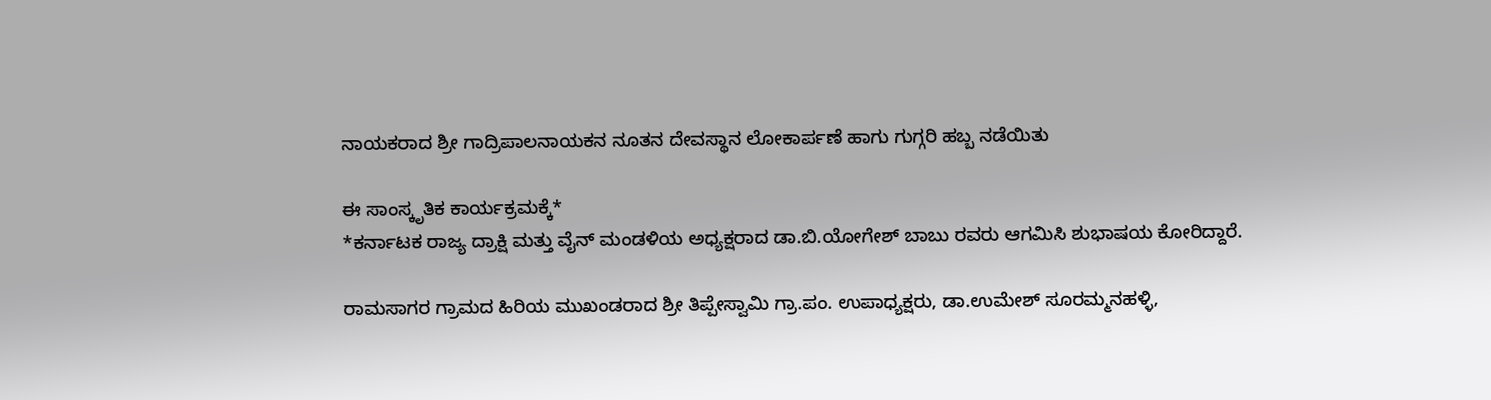ನಾಯಕರಾದ ಶ್ರೀ ಗಾದ್ರಿಪಾಲನಾಯಕನ ನೂತನ ದೇವಸ್ಥಾನ ಲೋಕಾರ್ಪಣೆ ಹಾಗು ಗುಗ್ಗರಿ ಹಬ್ಬ ನಡೆಯಿತು‌

ಈ ಸಾಂಸ್ಕೃತಿಕ ಕಾರ್ಯಕ್ರಮಕ್ಕೆ*
*ಕರ್ನಾಟಕ ರಾಜ್ಯ ದ್ರಾಕ್ಷಿ ಮತ್ತು ವೈನ್ ಮಂಡಳಿಯ ಅಧ್ಯಕ್ಷರಾದ ಡಾ.ಬಿ.ಯೋಗೇಶ್ ಬಾಬು ರವರು ಆಗಮಿಸಿ ಶುಭಾಷಯ ಕೋರಿದ್ದಾರೆ.

ರಾಮಸಾಗರ ಗ್ರಾಮದ ಹಿರಿಯ ಮುಖಂಡರಾದ ಶ್ರೀ ತಿಪ್ಪೇಸ್ವಾಮಿ ಗ್ರಾ.ಪಂ. ಉಪಾಧ್ಯಕ್ಷರು, ಡಾ.ಉಮೇಶ್ ಸೂರಮ್ಮನಹಳ್ಳಿ,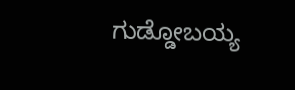ಗುಡ್ಡೋಬಯ್ಯ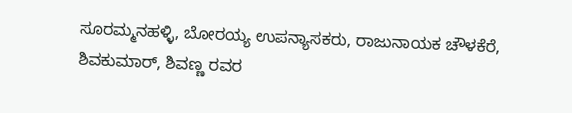ಸೂರಮ್ಮನಹಳ್ಳಿ, ಬೋರಯ್ಯ ಉಪನ್ಯಾಸಕರು, ರಾಜುನಾಯಕ ಚೌಳಕೆರೆ, ಶಿವಕುಮಾರ್, ಶಿವಣ್ಣ ರವರ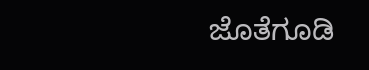ಜೊತೆಗೂಡಿ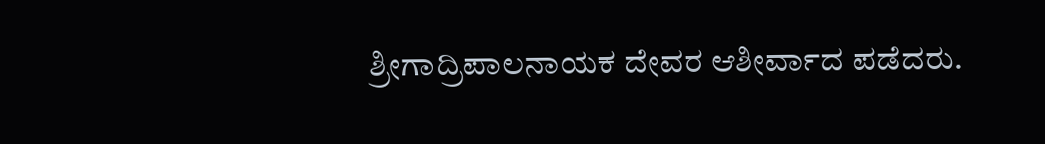ಶ್ರೀಗಾದ್ರಿಪಾಲನಾಯಕ ದೇವರ ಆಶೀರ್ವಾದ ಪಡೆದರು.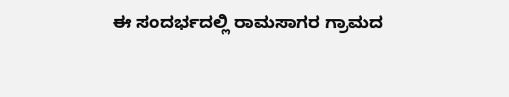ಈ ಸಂದರ್ಭದಲ್ಲಿ ರಾಮಸಾಗರ ಗ್ರಾಮದ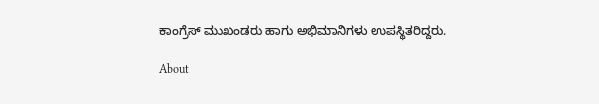ಕಾಂಗ್ರೆಸ್ ಮುಖಂಡರು ಹಾಗು ಅಭಿಮಾನಿಗಳು ಉಪಸ್ಥಿತರಿದ್ದರು.

About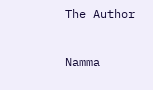The Author

Namma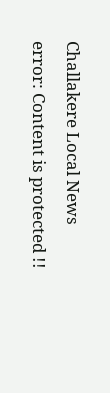Challakere Local News
error: Content is protected !!